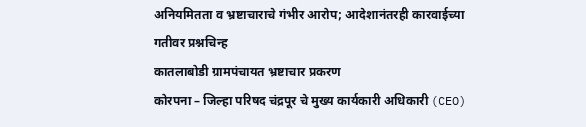अनियमितता व भ्रष्टाचाराचे गंभीर आरोप; आदेशानंतरही कारवाईच्या गतीवर प्रश्नचिन्ह
कातलाबोडी ग्रामपंचायत भ्रष्टाचार प्रकरण
कोरपना – जिल्हा परिषद चंद्रपूर चे मुख्य कार्यकारी अधिकारी (CEO)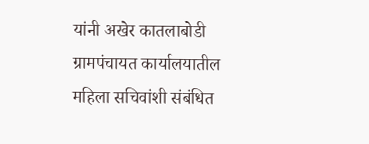यांनी अखेर कातलाबोडी ग्रामपंचायत कार्यालयातील महिला सचिवांशी संबंधित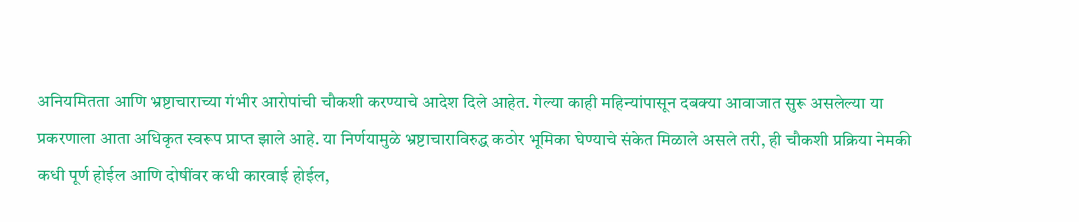अनियमितता आणि भ्रष्टाचाराच्या गंभीर आरोपांची चौकशी करण्याचे आदेश दिले आहेत. गेल्या काही महिन्यांपासून दबक्या आवाजात सुरू असलेल्या या प्रकरणाला आता अधिकृत स्वरूप प्राप्त झाले आहे. या निर्णयामुळे भ्रष्टाचाराविरुद्ध कठोर भूमिका घेण्याचे संकेत मिळाले असले तरी, ही चौकशी प्रक्रिया नेमकी कधी पूर्ण होईल आणि दोषींवर कधी कारवाई होईल,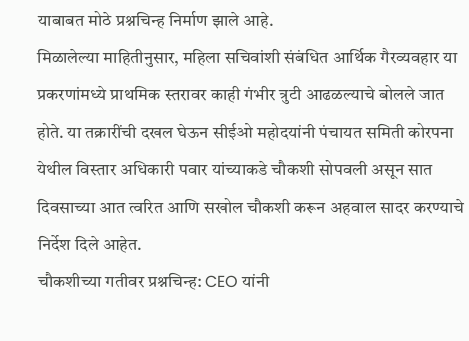याबाबत मोठे प्रश्नचिन्ह निर्माण झाले आहे.
मिळालेल्या माहितीनुसार, महिला सचिवांशी संबंधित आर्थिक गैरव्यवहार या प्रकरणांमध्ये प्राथमिक स्तरावर काही गंभीर त्रुटी आढळल्याचे बोलले जात होते. या तक्रारींची दखल घेऊन सीईओ महोदयांनी पंचायत समिती कोरपना येथील विस्तार अधिकारी पवार यांच्याकडे चौकशी सोपवली असून सात दिवसाच्या आत त्वरित आणि सखोल चौकशी करून अहवाल सादर करण्याचे निर्देश दिले आहेत.
चौकशीच्या गतीवर प्रश्नचिन्ह: CEO यांनी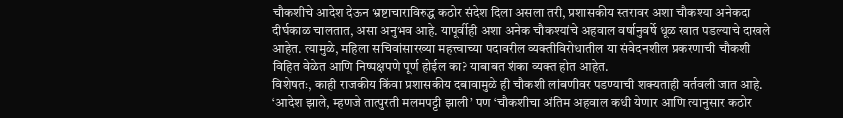चौकशीचे आदेश देऊन भ्रष्टाचाराविरुद्ध कठोर संदेश दिला असला तरी, प्रशासकीय स्तरावर अशा चौकश्या अनेकदा दीर्घकाळ चालतात, असा अनुभव आहे. यापूर्वीही अशा अनेक चौकश्यांचे अहवाल वर्षानुवर्षे धूळ खात पडल्याचे दाखले आहेत. त्यामुळे, महिला सचिवांसारख्या महत्त्वाच्या पदावरील व्यक्तीविरोधातील या संवेदनशील प्रकरणाची चौकशी विहित वेळेत आणि निष्पक्षपणे पूर्ण होईल का? याबाबत शंका व्यक्त होत आहेत.
विशेषतः, काही राजकीय किंवा प्रशासकीय दबावामुळे ही चौकशी लांबणीवर पडण्याची शक्यताही वर्तवली जात आहे. ‘आदेश झाले, म्हणजे तात्पुरती मलमपट्टी झाली’ पण ‘चौकशीचा अंतिम अहवाल कधी येणार आणि त्यानुसार कठोर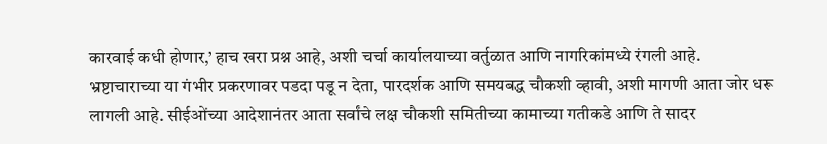कारवाई कधी होणार,’ हाच खरा प्रश्न आहे, अशी चर्चा कार्यालयाच्या वर्तुळात आणि नागरिकांमध्ये रंगली आहे.
भ्रष्टाचाराच्या या गंभीर प्रकरणावर पडदा पडू न देता, पारदर्शक आणि समयबद्ध चौकशी व्हावी, अशी मागणी आता जोर धरू लागली आहे. सीईओंच्या आदेशानंतर आता सर्वांचे लक्ष चौकशी समितीच्या कामाच्या गतीकडे आणि ते सादर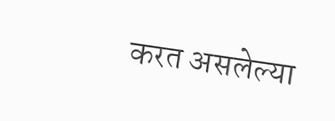करत असलेल्या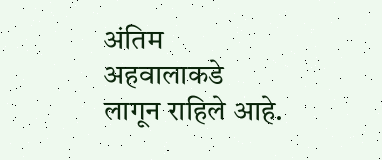अंतिम अहवालाकडे लागून राहिले आहे.